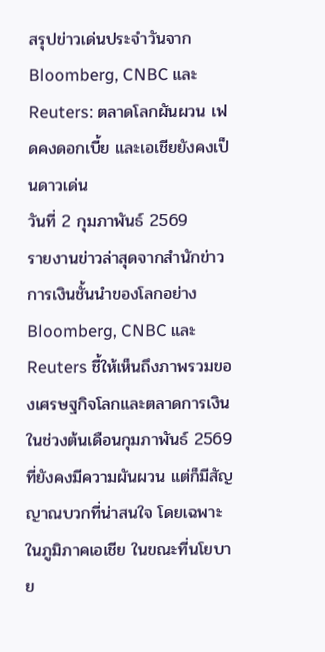สรุปข่าวเด่นประจำวันจาก Bloomberg, CNBC และ Reuters: ตลาดโลกผันผวน เฟดคงดอกเบี้ย และเอเชียยังคงเป็นดาวเด่น
วันที่ 2 กุมภาพันธ์ 2569
รายงานข่าวล่าสุดจากสำนักข่าวการเงินชั้นนำของโลกอย่าง Bloomberg, CNBC และ Reuters ชี้ให้เห็นถึงภาพรวมของเศรษฐกิจโลกและตลาดการเงินในช่วงต้นเดือนกุมภาพันธ์ 2569 ที่ยังคงมีความผันผวน แต่ก็มีสัญญาณบวกที่น่าสนใจ โดยเฉพาะในภูมิภาคเอเชีย ในขณะที่นโยบาย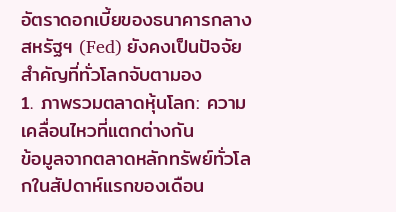อัตราดอกเบี้ยของธนาคารกลางสหรัฐฯ (Fed) ยังคงเป็นปัจจัยสำคัญที่ทั่วโลกจับตามอง
1. ภาพรวมตลาดหุ้นโลก: ความเคลื่อนไหวที่แตกต่างกัน
ข้อมูลจากตลาดหลักทรัพย์ทั่วโลกในสัปดาห์แรกของเดือน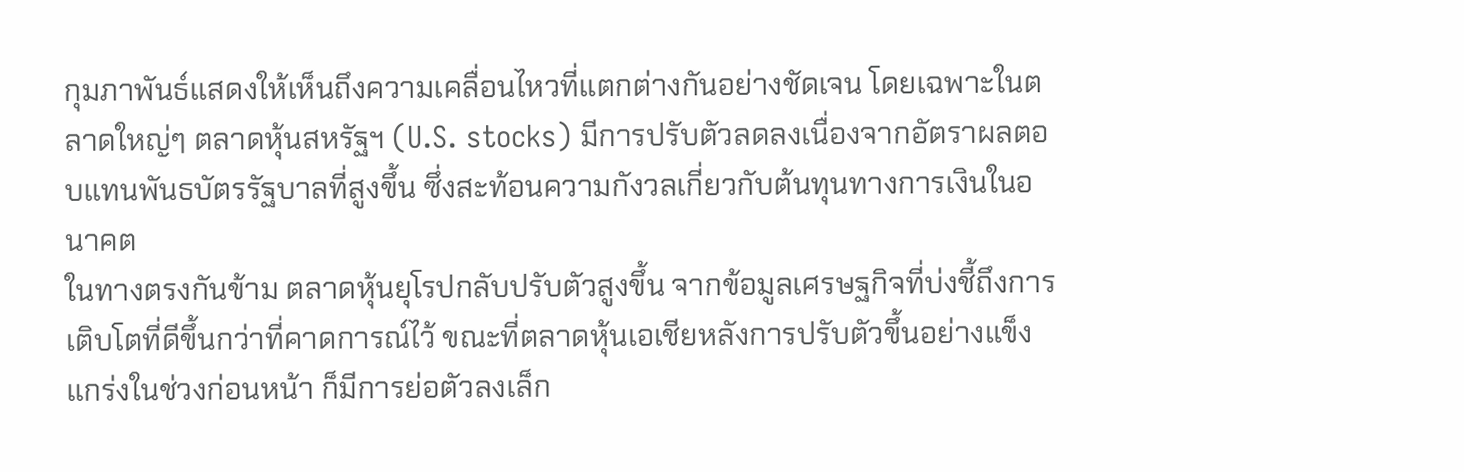กุมภาพันธ์แสดงให้เห็นถึงความเคลื่อนไหวที่แตกต่างกันอย่างชัดเจน โดยเฉพาะในตลาดใหญ่ๆ ตลาดหุ้นสหรัฐฯ (U.S. stocks) มีการปรับตัวลดลงเนื่องจากอัตราผลตอบแทนพันธบัตรรัฐบาลที่สูงขึ้น ซึ่งสะท้อนความกังวลเกี่ยวกับต้นทุนทางการเงินในอนาคต
ในทางตรงกันข้าม ตลาดหุ้นยุโรปกลับปรับตัวสูงขึ้น จากข้อมูลเศรษฐกิจที่บ่งชี้ถึงการเติบโตที่ดีขึ้นกว่าที่คาดการณ์ไว้ ขณะที่ตลาดหุ้นเอเชียหลังการปรับตัวขึ้นอย่างแข็งแกร่งในช่วงก่อนหน้า ก็มีการย่อตัวลงเล็ก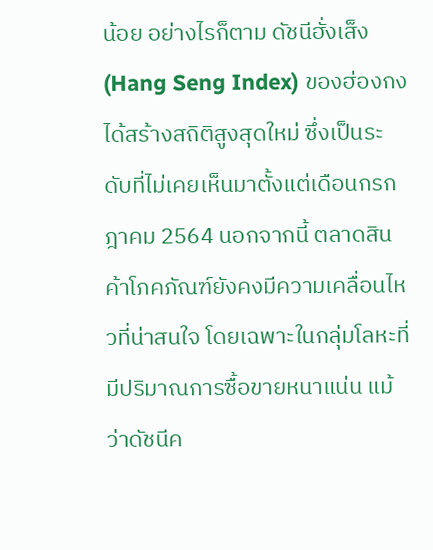น้อย อย่างไรก็ตาม ดัชนีฮั่งเส็ง (Hang Seng Index) ของฮ่องกงได้สร้างสถิติสูงสุดใหม่ ซึ่งเป็นระดับที่ไม่เคยเห็นมาตั้งแต่เดือนกรกฎาคม 2564 นอกจากนี้ ตลาดสินค้าโภคภัณฑ์ยังคงมีความเคลื่อนไหวที่น่าสนใจ โดยเฉพาะในกลุ่มโลหะที่มีปริมาณการซื้อขายหนาแน่น แม้ว่าดัชนีค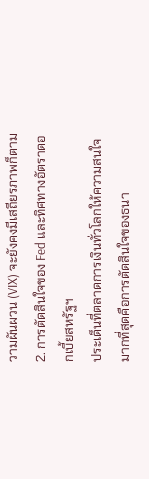วามผันผวน (VIX) จะยังคงมีเสถียรภาพก็ตาม
2. การตัดสินใจของ Fed และทิศทางอัตราดอกเบี้ยสหรัฐฯ
ประเด็นที่ตลาดการเงินทั่วโลกให้ความสนใจมากที่สุดคือการตัดสินใจของธนา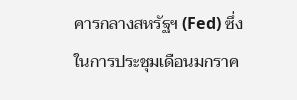คารกลางสหรัฐฯ (Fed) ซึ่งในการประชุมเดือนมกราค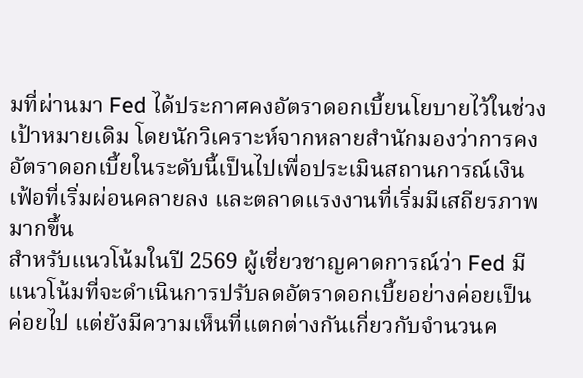มที่ผ่านมา Fed ได้ประกาศคงอัตราดอกเบี้ยนโยบายไว้ในช่วงเป้าหมายเดิม โดยนักวิเคราะห์จากหลายสำนักมองว่าการคงอัตราดอกเบี้ยในระดับนี้เป็นไปเพื่อประเมินสถานการณ์เงินเฟ้อที่เริ่มผ่อนคลายลง และตลาดแรงงานที่เริ่มมีเสถียรภาพมากขึ้น
สำหรับแนวโน้มในปี 2569 ผู้เชี่ยวชาญคาดการณ์ว่า Fed มีแนวโน้มที่จะดำเนินการปรับลดอัตราดอกเบี้ยอย่างค่อยเป็นค่อยไป แต่ยังมีความเห็นที่แตกต่างกันเกี่ยวกับจำนวนค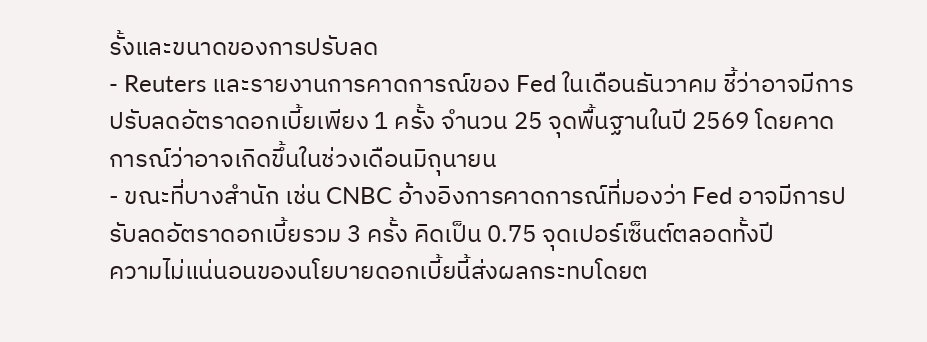รั้งและขนาดของการปรับลด
- Reuters และรายงานการคาดการณ์ของ Fed ในเดือนธันวาคม ชี้ว่าอาจมีการปรับลดอัตราดอกเบี้ยเพียง 1 ครั้ง จำนวน 25 จุดพื้นฐานในปี 2569 โดยคาดการณ์ว่าอาจเกิดขึ้นในช่วงเดือนมิถุนายน
- ขณะที่บางสำนัก เช่น CNBC อ้างอิงการคาดการณ์ที่มองว่า Fed อาจมีการปรับลดอัตราดอกเบี้ยรวม 3 ครั้ง คิดเป็น 0.75 จุดเปอร์เซ็นต์ตลอดทั้งปี
ความไม่แน่นอนของนโยบายดอกเบี้ยนี้ส่งผลกระทบโดยต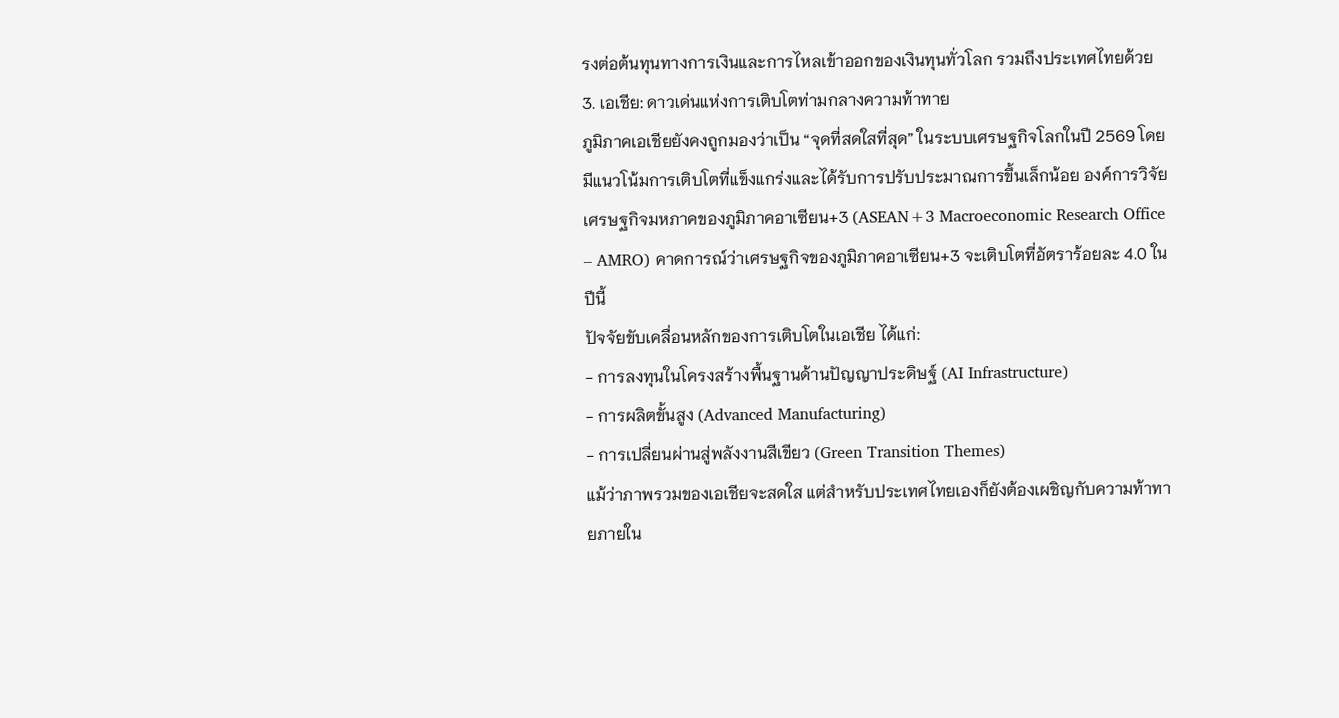รงต่อต้นทุนทางการเงินและการไหลเข้าออกของเงินทุนทั่วโลก รวมถึงประเทศไทยด้วย
3. เอเชีย: ดาวเด่นแห่งการเติบโตท่ามกลางความท้าทาย
ภูมิภาคเอเชียยังคงถูกมองว่าเป็น “จุดที่สดใสที่สุด” ในระบบเศรษฐกิจโลกในปี 2569 โดยมีแนวโน้มการเติบโตที่แข็งแกร่งและได้รับการปรับประมาณการขึ้นเล็กน้อย องค์การวิจัยเศรษฐกิจมหภาคของภูมิภาคอาเซียน+3 (ASEAN+3 Macroeconomic Research Office – AMRO) คาดการณ์ว่าเศรษฐกิจของภูมิภาคอาเซียน+3 จะเติบโตที่อัตราร้อยละ 4.0 ในปีนี้
ปัจจัยขับเคลื่อนหลักของการเติบโตในเอเชีย ได้แก่:
- การลงทุนในโครงสร้างพื้นฐานด้านปัญญาประดิษฐ์ (AI Infrastructure)
- การผลิตขั้นสูง (Advanced Manufacturing)
- การเปลี่ยนผ่านสู่พลังงานสีเขียว (Green Transition Themes)
แม้ว่าภาพรวมของเอเชียจะสดใส แต่สำหรับประเทศไทยเองก็ยังต้องเผชิญกับความท้าทายภายใน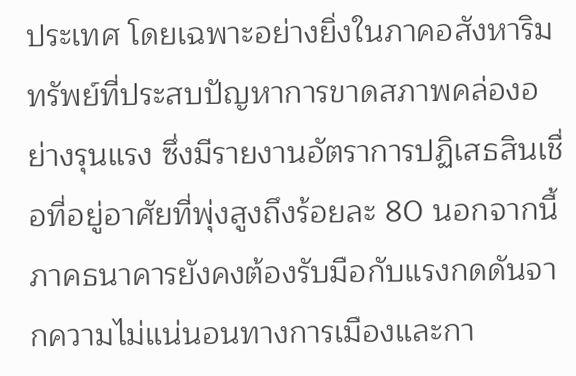ประเทศ โดยเฉพาะอย่างยิ่งในภาคอสังหาริมทรัพย์ที่ประสบปัญหาการขาดสภาพคล่องอย่างรุนแรง ซึ่งมีรายงานอัตราการปฏิเสธสินเชื่อที่อยู่อาศัยที่พุ่งสูงถึงร้อยละ 80 นอกจากนี้ ภาคธนาคารยังคงต้องรับมือกับแรงกดดันจากความไม่แน่นอนทางการเมืองและกา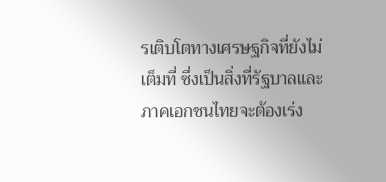รเติบโตทางเศรษฐกิจที่ยังไม่เต็มที่ ซึ่งเป็นสิ่งที่รัฐบาลและภาคเอกชนไทยจะต้องเร่ง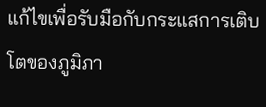แก้ไขเพื่อรับมือกับกระแสการเติบโตของภูมิภา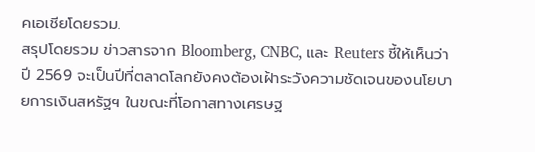คเอเชียโดยรวม.
สรุปโดยรวม ข่าวสารจาก Bloomberg, CNBC, และ Reuters ชี้ให้เห็นว่าปี 2569 จะเป็นปีที่ตลาดโลกยังคงต้องเฝ้าระวังความชัดเจนของนโยบายการเงินสหรัฐฯ ในขณะที่โอกาสทางเศรษฐ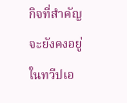กิจที่สำคัญจะยังคงอยู่ในทวีปเอ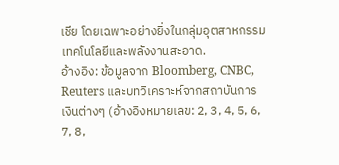เชีย โดยเฉพาะอย่างยิ่งในกลุ่มอุตสาหกรรมเทคโนโลยีและพลังงานสะอาด.
อ้างอิง: ข้อมูลจาก Bloomberg, CNBC, Reuters และบทวิเคราะห์จากสถาบันการเงินต่างๆ (อ้างอิงหมายเลข: 2, 3, 4, 5, 6, 7, 8,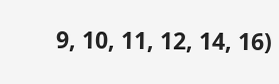9, 10, 11, 12, 14, 16)